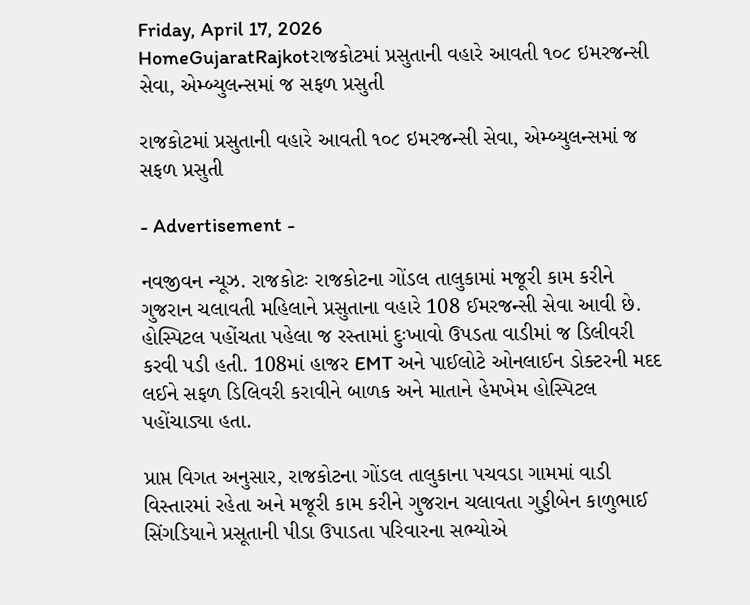Friday, April 17, 2026
HomeGujaratRajkotરાજકોટમાં પ્રસુતાની વહારે આવતી ૧૦૮ ઇમરજન્સી સેવા, એમ્બ્યુલન્સમાં જ સફળ પ્રસુતી

રાજકોટમાં પ્રસુતાની વહારે આવતી ૧૦૮ ઇમરજન્સી સેવા, એમ્બ્યુલન્સમાં જ સફળ પ્રસુતી

- Advertisement -

નવજીવન ન્યૂઝ. રાજકોટઃ રાજકોટના ગોંડલ તાલુકામાં મજૂરી કામ કરીને ગુજરાન ચલાવતી મહિલાને પ્રસુતાના વહારે 108 ઈમરજન્સી સેવા આવી છે. હોસ્પિટલ પહોંચતા પહેલા જ રસ્તામાં દુઃખાવો ઉપડતા વાડીમાં જ ડિલીવરી કરવી પડી હતી. 108માં હાજર EMT અને પાઈલોટે ઓનલાઈન ડોક્ટરની મદદ લઈને સફળ ડિલિવરી કરાવીને બાળક અને માતાને હેમખેમ હોસ્પિટલ પહોંચાડ્યા હતા.

પ્રાપ્ત વિગત અનુસાર, રાજકોટના ગોંડલ તાલુકાના પચવડા ગામમાં વાડી વિસ્તારમાં રહેતા અને મજૂરી કામ કરીને ગુજરાન ચલાવતા ગુડ્ડીબેન કાળુભાઈ સિંગડિયાને પ્રસૂતાની પીડા ઉપાડતા પરિવારના સભ્યોએ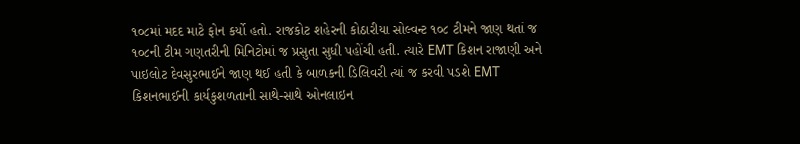૧૦૮માં મદદ માટે ફોન કર્યો હતો. રાજકોટ શહેરની કોઠારીયા સોલ્વન્ટ ૧૦૮ ટીમને જાણ થતાં જ ૧૦૮ની ટીમ ગણતરીની મિનિટોમાં જ પ્રસુતા સુધી પહોંચી હતી. ત્યારે EMT કિશન રાજાણી અને પાઇલોટ દેવસુરભાઈને જાણ થઈ હતી કે બાળકની ડિલિવરી ત્યાં જ કરવી પડશે EMT કિશનભાઈની કાર્યકુશળતાની સાથે-સાથે ઓનલાઇન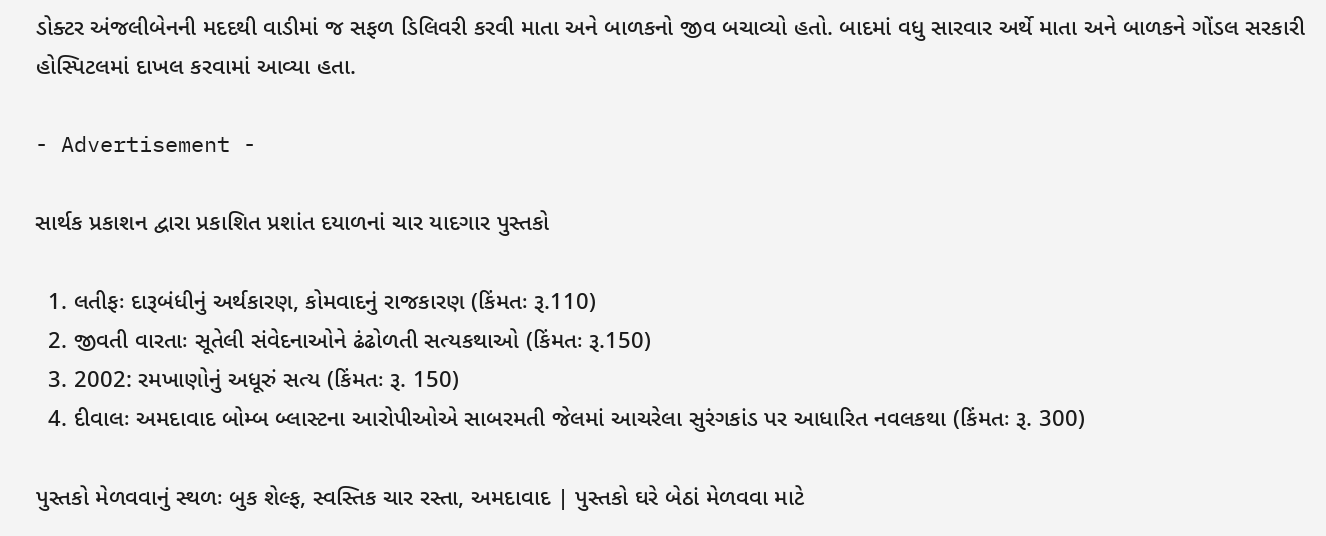ડોક્ટર અંજલીબેનની મદદથી વાડીમાં જ સફળ ડિલિવરી કરવી માતા અને બાળકનો જીવ બચાવ્યો હતો. બાદમાં વધુ સારવાર અર્થે માતા અને બાળકને ગોંડલ સરકારી હોસ્પિટલમાં દાખલ કરવામાં આવ્યા હતા.

- Advertisement -

સાર્થક પ્રકાશન દ્વારા પ્રકાશિત પ્રશાંત દયાળનાં ચાર યાદગાર પુસ્તકો

  1. લતીફઃ દારૂબંધીનું અર્થકારણ, કોમવાદનું રાજકારણ (કિંમતઃ રૂ.110)
  2. જીવતી વારતાઃ સૂતેલી સંવેદનાઓને ઢંઢોળતી સત્યકથાઓ (કિંમતઃ રૂ.150)
  3. 2002: રમખાણોનું અધૂરું સત્ય (કિંમતઃ રૂ. 150)
  4. દીવાલઃ અમદાવાદ બોમ્બ બ્લાસ્ટના આરોપીઓએ સાબરમતી જેલમાં આચરેલા સુરંગકાંડ પર આધારિત નવલકથા (કિંમતઃ રૂ. 300)

પુસ્તકો મેળવવાનું સ્થળઃ બુક શેલ્ફ, સ્વસ્તિક ચાર રસ્તા, અમદાવાદ | પુસ્તકો ઘરે બેઠાં મેળવવા માટે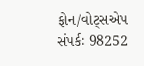ફોન/વોટ્સએપ સંપર્કઃ 98252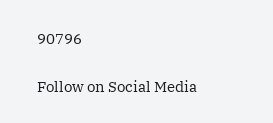90796

Follow on Social Media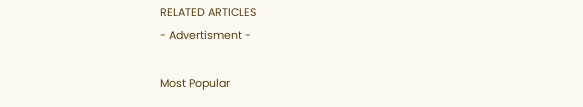RELATED ARTICLES
- Advertisment -

Most Popular